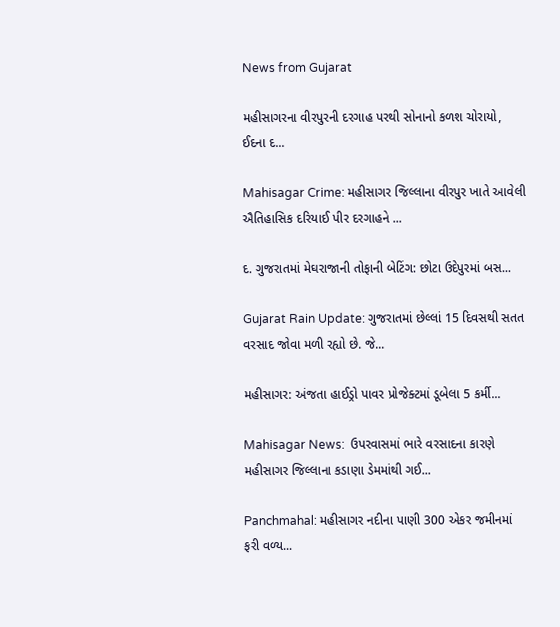News from Gujarat

મહીસાગરના વીરપુરની દરગાહ પરથી સોનાનો કળશ ચોરાયો, ઈદના દ...

Mahisagar Crime: મહીસાગર જિલ્લાના વીરપુર ખાતે આવેલી ઐતિહાસિક દરિયાઈ પીર દરગાહને ...

દ. ગુજરાતમાં મેઘરાજાની તોફાની બેટિંગ: છોટા ઉદેપુરમાં બસ...

Gujarat Rain Update: ગુજરાતમાં છેલ્લાં 15 દિવસથી સતત વરસાદ જોવા મળી રહ્યો છે. જે...

મહીસાગર: અંજતા હાઈડ્રો પાવર પ્રોજેક્ટમાં ડૂબેલા 5 કર્મી...

Mahisagar News:  ઉપરવાસમાં ભારે વરસાદના કારણે મહીસાગર જિલ્લાના કડાણા ડેમમાંથી ગઈ...

Panchmahal: મહીસાગર નદીના પાણી 300 એકર જમીનમાં ફરી વળ્ય...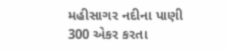મહીસાગર નદીના પાણી 300 એકર કરતા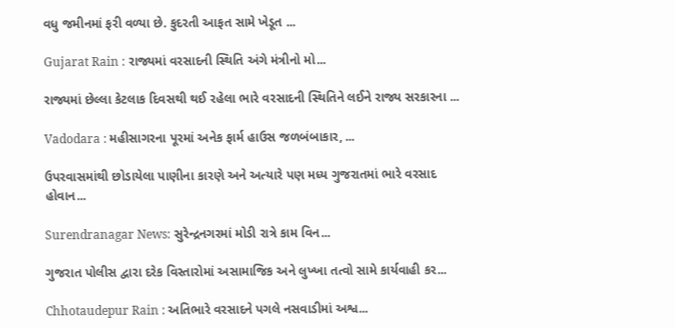વધુ જમીનમાં ફરી વળ્યા છે. કુદરતી આફત સામે ખેડૂત ...

Gujarat Rain : રાજ્યમાં વરસાદની સ્થિતિ અંગે મંત્રીનો મો...

રાજ્યમાં છેલ્લા કેટલાક દિવસથી થઈ રહેલા ભારે વરસાદની સ્થિતિને લઈને રાજ્ય સરકારના ...

Vadodara : મહીસાગરના પૂરમાં અનેક ફાર્મ હાઉસ જળબંબાકાર, ...

ઉપરવાસમાંથી છોડાયેલા પાણીના કારણે અને અત્યારે પણ મધ્ય ગુજરાતમાં ભારે વરસાદ હોવાન...

Surendranagar News: સુરેન્દ્રનગરમાં મોડી રાત્રે કામ વિન...

ગુજરાત પોલીસ દ્વારા દરેક વિસ્તારોમાં અસામાજિક અને લુખ્ખા તત્વો સામે કાર્યવાહી કર...

Chhotaudepur Rain : અતિભારે વરસાદને પગલે નસવાડીમાં અશ્વ...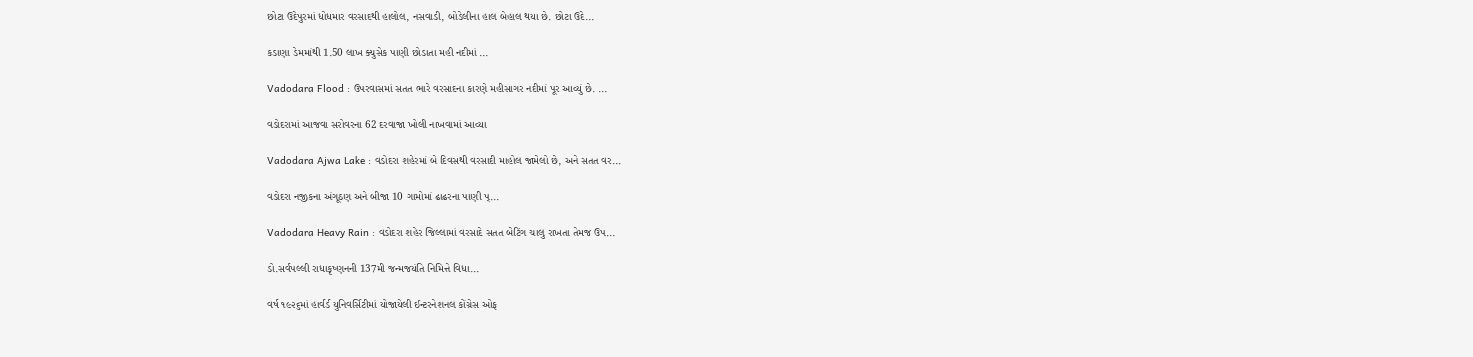છોટા ઉદેપુરમાં ધોધમાર વરસાદથી હાલોલ, નસવાડી, બોડેલીના હાલ બેહાલ થયા છે. છોટા ઉદે...

કડાણા ડેમમાંથી 1.50 લાખ ક્યુસેક પાણી છોડાતા મહી નદીમાં ...

Vadodara Flood : ઉપરવાસમાં સતત ભારે વરસાદના કારણે મહીસાગર નદીમાં પૂર આવ્યું છે. ...

વડોદરામાં આજવા સરોવરના 62 દરવાજા ખોલી નાખવામાં આવ્યા

Vadodara Ajwa Lake : વડોદરા શહેરમાં બે દિવસથી વરસાદી માહોલ જામેલો છે, અને સતત વર...

વડોદરા નજીકના અંગૂઠણ અને બીજા 10 ગામોમાં ઢાઢરના પાણી પ્...

Vadodara Heavy Rain : વડોદરા શહેર જિલ્લામાં વરસાદે સતત બેટિંગ ચાલુ રાખતા તેમજ ઉપ...

ડો.સર્વપલ્લી રાધાકૃષ્ણનની 137મી જન્મજયંતિ નિમિત્તે વિધા...

વર્ષ ૧૯૨૬માં હાર્વર્ડ યુનિવર્સિટીમાં યોજાયેલી ઈન્ટરનેશનલ કોંગ્રેસ ઓફ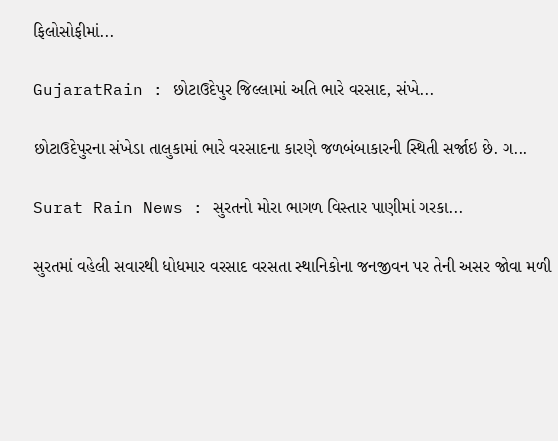ફિલોસોફીમાં...

GujaratRain : છોટાઉદેપુર જિલ્લામાં અતિ ભારે વરસાદ, સંખે...

છોટાઉદેપુરના સંખેડા તાલુકામાં ભારે વરસાદના કારણે જળબંબાકારની સ્થિતી સર્જાઇ છે. ગ...

Surat Rain News : સુરતનો મોરા ભાગળ વિસ્તાર પાણીમાં ગરકા...

સુરતમાં વહેલી સવારથી ધોધમાર વરસાદ વરસતા સ્થાનિકોના જનજીવન પર તેની અસર જોવા મળી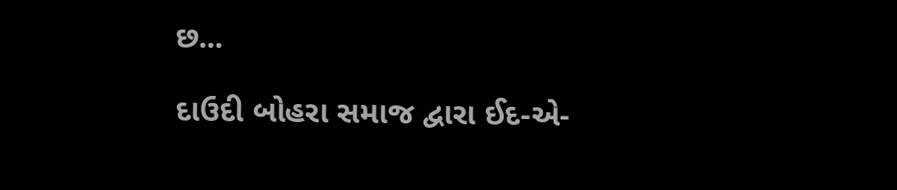છ...

દાઉદી બોહરા સમાજ દ્વારા ઈદ-એ-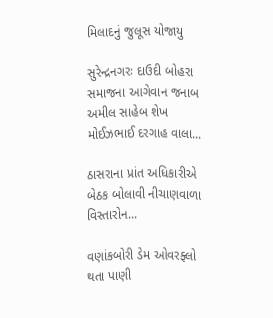મિલાદનું જુલૂસ યોજાયુ

સુરેન્દ્રનગરઃ દાઉદી બોહરા સમાજના આગેવાન જનાબ અમીલ સાહેબ શેખ મોઈઝભાઈ દરગાહ વાલા...

ઠાસરાના પ્રાંત અધિકારીએ બેઠક બોલાવી નીચાણવાળા વિસ્તારોન...

વણાંકબોરી ડેમ ઓવરફ્લો થતા પાણી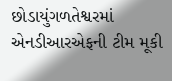છોડાયુંગળતેશ્વરમાં એનડીઆરએફની ટીમ મૂકી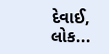દેવાઈ, લોક...